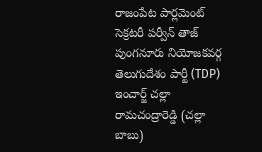రాజంపేట పార్లమెంట్ సెక్రటరీ పర్వీన్ తాజ్
పుంగనూరు నియోజకవర్గ తెలుగుదేశం పార్టీ (TDP) ఇంచార్జ్ చల్లా రామచంద్రారెడ్డి (చల్లా బాబు)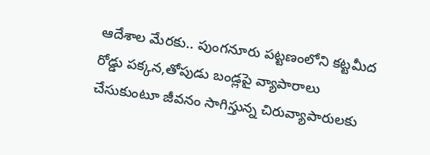ఆదేశాల మేరకు.. పుంగనూరు పట్టణంలోని కట్టమీద రోడ్డు పక్కన,తోపుడు బండ్లపై వ్యాపారాలు చేసుకుంటూ జీవనం సాగిస్తున్న చిరువ్యాపారులకు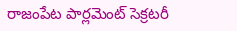రాజంపేట పార్లమెంట్ సెక్రటరీ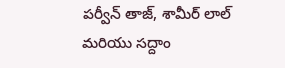పర్వీన్ తాజ్, శామీర్ లాల్ మరియు సద్దాం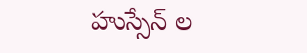హుస్సేన్ ల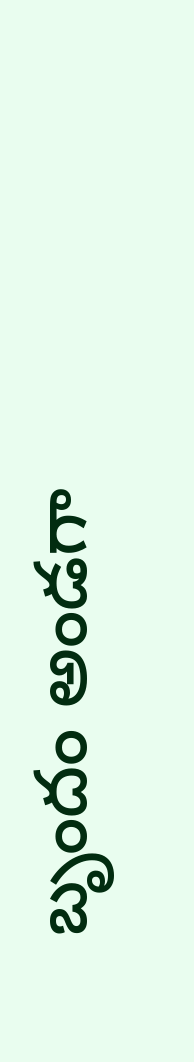బృందం అండగా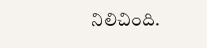నిలిచింది.